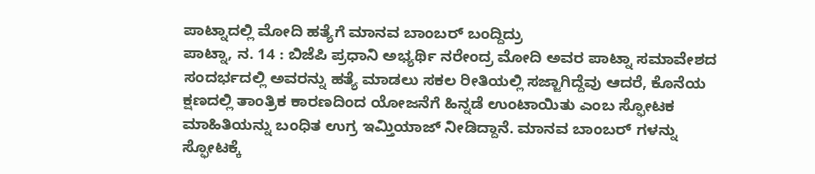ಪಾಟ್ನಾದಲ್ಲಿ ಮೋದಿ ಹತ್ಯೆಗೆ ಮಾನವ ಬಾಂಬರ್ ಬಂದ್ದಿದ್ರು
ಪಾಟ್ನಾ, ನ. 14 : ಬಿಜೆಪಿ ಪ್ರಧಾನಿ ಅಭ್ಯರ್ಥಿ ನರೇಂದ್ರ ಮೋದಿ ಅವರ ಪಾಟ್ನಾ ಸಮಾವೇಶದ ಸಂದರ್ಭದಲ್ಲಿ ಅವರನ್ನು ಹತ್ಯೆ ಮಾಡಲು ಸಕಲ ರೀತಿಯಲ್ಲಿ ಸಜ್ಜಾಗಿದ್ದೆವು ಆದರೆ, ಕೊನೆಯ ಕ್ಷಣದಲ್ಲಿ ತಾಂತ್ರಿಕ ಕಾರಣದಿಂದ ಯೋಜನೆಗೆ ಹಿನ್ನಡೆ ಉಂಟಾಯಿತು ಎಂಬ ಸ್ಫೋಟಕ ಮಾಹಿತಿಯನ್ನು ಬಂಧಿತ ಉಗ್ರ ಇಮ್ತಿಯಾಜ್ ನೀಡಿದ್ದಾನೆ. ಮಾನವ ಬಾಂಬರ್ ಗಳನ್ನು ಸ್ಫೋಟಕ್ಕೆ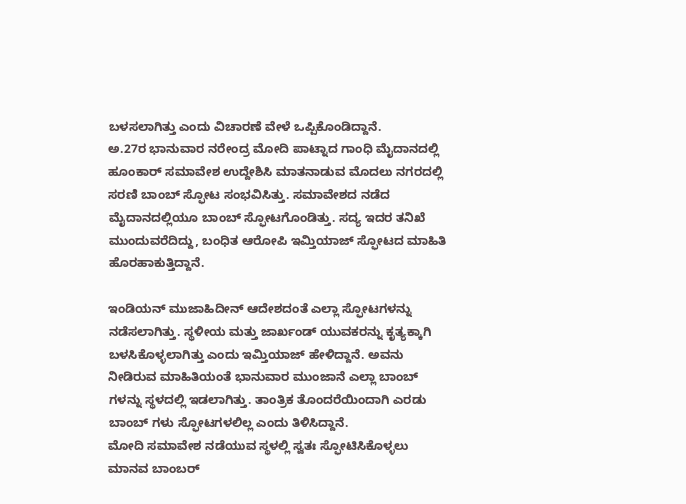ಬಳಸಲಾಗಿತ್ತು ಎಂದು ವಿಚಾರಣೆ ವೇಳೆ ಒಪ್ಪಿಕೊಂಡಿದ್ದಾನೆ.
ಅ.27ರ ಭಾನುವಾರ ನರೇಂದ್ರ ಮೋದಿ ಪಾಟ್ನಾದ ಗಾಂಧಿ ಮೈದಾನದಲ್ಲಿ ಹೂಂಕಾರ್ ಸಮಾವೇಶ ಉದ್ದೇಶಿಸಿ ಮಾತನಾಡುವ ಮೊದಲು ನಗರದಲ್ಲಿ ಸರಣಿ ಬಾಂಬ್ ಸ್ಫೋಟ ಸಂಭವಿಸಿತ್ತು. ಸಮಾವೇಶದ ನಡೆದ ಮೈದಾನದಲ್ಲಿಯೂ ಬಾಂಬ್ ಸ್ಫೋಟಗೊಂಡಿತ್ತು. ಸದ್ಯ ಇದರ ತನಿಖೆ ಮುಂದುವರೆದಿದ್ದು, ಬಂಧಿತ ಆರೋಪಿ ಇಮ್ತಿಯಾಜ್ ಸ್ಫೋಟದ ಮಾಹಿತಿ ಹೊರಹಾಕುತ್ತಿದ್ದಾನೆ.

ಇಂಡಿಯನ್ ಮುಜಾಹಿದೀನ್ ಆದೇಶದಂತೆ ಎಲ್ಲಾ ಸ್ಫೋಟಗಳನ್ನು ನಡೆಸಲಾಗಿತ್ತು. ಸ್ಥಳೀಯ ಮತ್ತು ಜಾರ್ಖಂಡ್ ಯುವಕರನ್ನು ಕೃತ್ಯಕ್ಕಾಗಿ ಬಳಸಿಕೊಳ್ಳಲಾಗಿತ್ತು ಎಂದು ಇಮ್ತಿಯಾಜ್ ಹೇಳಿದ್ದಾನೆ. ಅವನು ನೀಡಿರುವ ಮಾಹಿತಿಯಂತೆ ಭಾನುವಾರ ಮುಂಜಾನೆ ಎಲ್ಲಾ ಬಾಂಬ್ ಗಳನ್ನು ಸ್ಥಳದಲ್ಲಿ ಇಡಲಾಗಿತ್ತು. ತಾಂತ್ರಿಕ ತೊಂದರೆಯಿಂದಾಗಿ ಎರಡು ಬಾಂಬ್ ಗಳು ಸ್ಫೋಟಗಳಲಿಲ್ಲ ಎಂದು ತಿಳಿಸಿದ್ದಾನೆ.
ಮೋದಿ ಸಮಾವೇಶ ನಡೆಯುವ ಸ್ಥಳಲ್ಲಿ ಸ್ವತಃ ಸ್ಫೋಟಿಸಿಕೊಳ್ಳಲು ಮಾನವ ಬಾಂಬರ್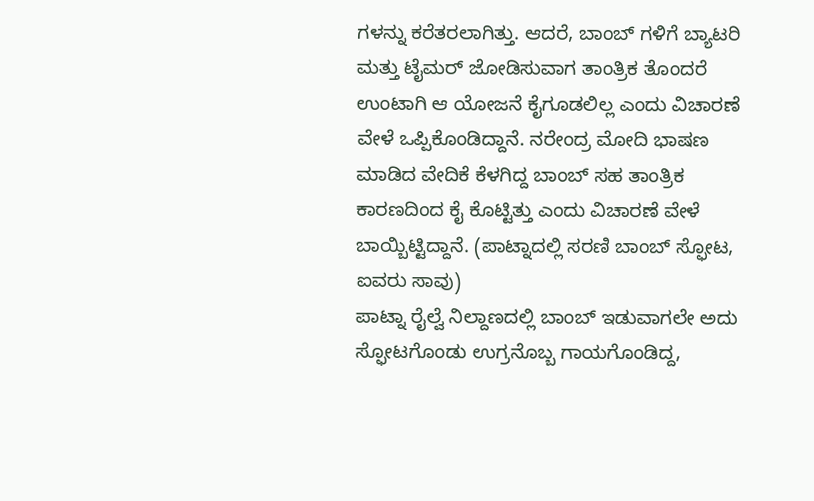ಗಳನ್ನು ಕರೆತರಲಾಗಿತ್ತು. ಆದರೆ, ಬಾಂಬ್ ಗಳಿಗೆ ಬ್ಯಾಟರಿ ಮತ್ತು ಟೈಮರ್ ಜೋಡಿಸುವಾಗ ತಾಂತ್ರಿಕ ತೊಂದರೆ ಉಂಟಾಗಿ ಆ ಯೋಜನೆ ಕೈಗೂಡಲಿಲ್ಲ ಎಂದು ವಿಚಾರಣೆ ವೇಳೆ ಒಪ್ಪಿಕೊಂಡಿದ್ದಾನೆ. ನರೇಂದ್ರ ಮೋದಿ ಭಾಷಣ ಮಾಡಿದ ವೇದಿಕೆ ಕೆಳಗಿದ್ದ ಬಾಂಬ್ ಸಹ ತಾಂತ್ರಿಕ ಕಾರಣದಿಂದ ಕೈ ಕೊಟ್ಟಿತ್ತು ಎಂದು ವಿಚಾರಣೆ ವೇಳೆ ಬಾಯ್ಬಿಟ್ಟಿದ್ದಾನೆ. (ಪಾಟ್ನಾದಲ್ಲಿ ಸರಣಿ ಬಾಂಬ್ ಸ್ಫೋಟ, ಐವರು ಸಾವು)
ಪಾಟ್ನಾ ರೈಲ್ವೆ ನಿಲ್ದಾಣದಲ್ಲಿ ಬಾಂಬ್ ಇಡುವಾಗಲೇ ಅದು ಸ್ಫೋಟಗೊಂಡು ಉಗ್ರನೊಬ್ಬ ಗಾಯಗೊಂಡಿದ್ದ,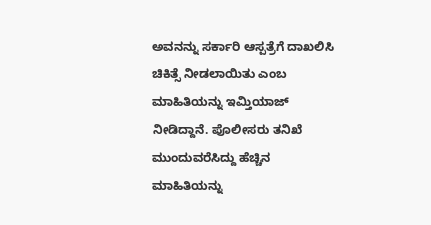ಅವನನ್ನು ಸರ್ಕಾರಿ ಆಸ್ಪತ್ರೆಗೆ ದಾಖಲಿಸಿ ಚಿಕಿತ್ಸೆ ನೀಡಲಾಯಿತು ಎಂಬ ಮಾಹಿತಿಯನ್ನು ಇಮ್ತಿಯಾಜ್ ನೀಡಿದ್ದಾನೆ. ಪೊಲೀಸರು ತನಿಖೆ ಮುಂದುವರೆಸಿದ್ದು ಹೆಚ್ಚಿನ ಮಾಹಿತಿಯನ್ನು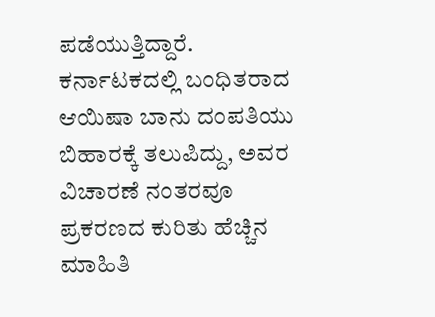ಪಡೆಯುತ್ತಿದ್ದಾರೆ. ಕರ್ನಾಟಕದಲ್ಲಿ ಬಂಧಿತರಾದ ಆಯಿಷಾ ಬಾನು ದಂಪತಿಯು ಬಿಹಾರಕ್ಕೆ ತಲುಪಿದ್ದು, ಅವರ ವಿಚಾರಣೆ ನಂತರವೂ ಪ್ರಕರಣದ ಕುರಿತು ಹೆಚ್ಚಿನ ಮಾಹಿತಿ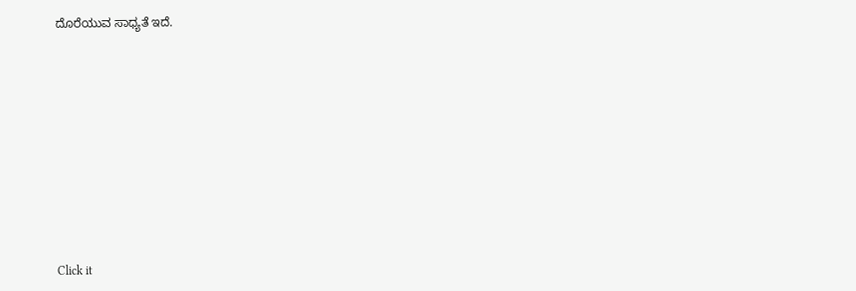ದೊರೆಯುವ ಸಾಧ್ಯತೆ ಇದೆ.











Click it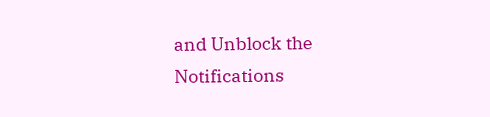and Unblock the Notifications